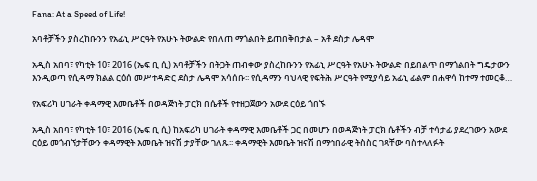Fana: At a Speed of Life!

አባቶቻችን ያስረከቡንን የአፊኒ ሥርዓት የአሁኑ ትውልድ የበለጠ ማጎልበት ይጠበቅበታል – አቶ ደስታ ሌዳሞ

አዲስ አበባ፣ የካቲት 10፣ 2016 (ኤፍ ቢ ሲ) አባቶቻችን በትጋት ጠብቀው ያስረከቡንን የአፊኒ ሥርዓት የአሁኑ ትውልድ በይበልጥ በማጎልበት ግዴታውን እንዲወጣ የሲዳማ ክልል ርዕሰ መሥተዳድር ደስታ ሌዳሞ አሳሰቡ፡፡ የሲዳማን ባህላዊ የፍትሕ ሥርዓት የሚያሳይ አፊኒ ፊልም በሐዋሳ ከተማ ተመርቆ…

የአፍሪካ ሀገራት ቀዳማዊ እመቤቶች በወዳጅነት ፓርክ በሴቶች የተዘጋጀውን አውደ ርዕይ ጎበኙ

አዲስ አበባ፣ የካቲት 10፣ 2016 (ኤፍ ቢ ሲ) ከአፍሪካ ሀገራት ቀዳማዊ እመቤቶች ጋር በመሆን በወዳጅነት ፓርክ ሴቶችን ብቻ ተሳታፊ ያደረገውን አውደ ርዕይ መጎብኘታቸውን ቀዳማዊት እመቤት ዝናሽ ታያቸው ገለጹ፡፡ ቀዳማዊት እመቤት ዝናሽ በማኅበራዊ ትስስር ገጻቸው ባስተላለፉት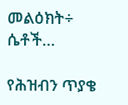መልዕክት÷ ሴቶች…

የሕዝብን ጥያቄ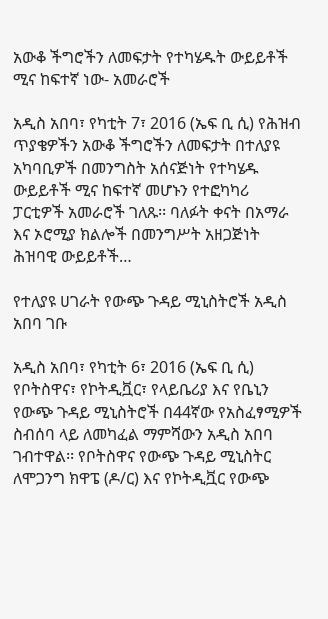አውቆ ችግሮችን ለመፍታት የተካሄዱት ውይይቶች ሚና ከፍተኛ ነው- አመራሮች

አዲስ አበባ፣ የካቲት 7፣ 2016 (ኤፍ ቢ ሲ) የሕዝብ ጥያቄዎችን አውቆ ችግሮችን ለመፍታት በተለያዩ አካባቢዎች በመንግስት አሰናጅነት የተካሄዱ ውይይቶች ሚና ከፍተኛ መሆኑን የተፎካካሪ ፓርቲዎች አመራሮች ገለጹ፡፡ ባለፉት ቀናት በአማራ እና ኦሮሚያ ክልሎች በመንግሥት አዘጋጅነት ሕዝባዊ ውይይቶች…

የተለያዩ ሀገራት የውጭ ጉዳይ ሚኒስትሮች አዲስ አበባ ገቡ

አዲስ አበባ፣ የካቲት 6፣ 2016 (ኤፍ ቢ ሲ) የቦትስዋና፣ የኮትዲቯር፣ የላይቤሪያ እና የቤኒን የውጭ ጉዳይ ሚኒስትሮች በ44ኛው የአስፈፃሚዎች ስብሰባ ላይ ለመካፈል ማምሻውን አዲስ አበባ ገብተዋል፡፡ የቦትስዋና የውጭ ጉዳይ ሚኒስትር ለሞጋንግ ክዋፔ (ዶ/ር) እና የኮትዲቯር የውጭ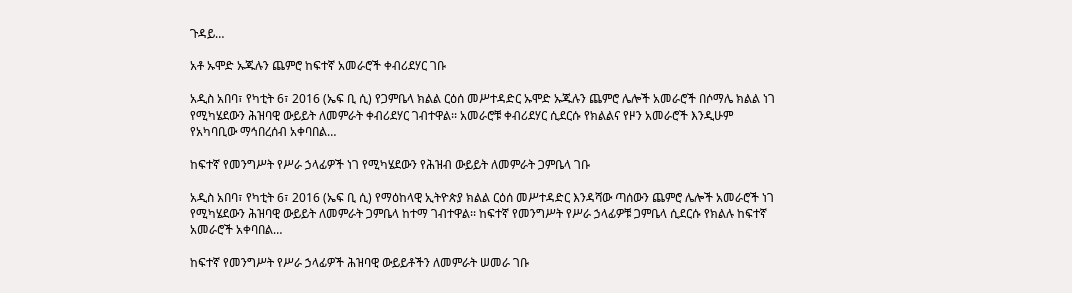ጉዳይ…

አቶ ኡሞድ ኡጁሉን ጨምሮ ከፍተኛ አመራሮች ቀብሪደሃር ገቡ

አዲስ አበባ፣ የካቲት 6፣ 2016 (ኤፍ ቢ ሲ) የጋምቤላ ክልል ርዕሰ መሥተዳድር ኡሞድ ኡጁሉን ጨምሮ ሌሎች አመራሮች በሶማሌ ክልል ነገ የሚካሄደውን ሕዝባዊ ውይይት ለመምራት ቀብሪደሃር ገብተዋል፡፡ አመራሮቹ ቀብሪደሃር ሲደርሱ የክልልና የዞን አመራሮች እንዲሁም የአካባቢው ማኅበረሰብ አቀባበል…

ከፍተኛ የመንግሥት የሥራ ኃላፊዎች ነገ የሚካሄደውን የሕዝብ ውይይት ለመምራት ጋምቤላ ገቡ

አዲስ አበባ፣ የካቲት 6፣ 2016 (ኤፍ ቢ ሲ) የማዕከላዊ ኢትዮጵያ ክልል ርዕሰ መሥተዳድር እንዳሻው ጣሰውን ጨምሮ ሌሎች አመራሮች ነገ የሚካሄደውን ሕዝባዊ ውይይት ለመምራት ጋምቤላ ከተማ ገብተዋል፡፡ ከፍተኛ የመንግሥት የሥራ ኃላፊዎቹ ጋምቤላ ሲደርሱ የክልሉ ከፍተኛ አመራሮች አቀባበል…

ከፍተኛ የመንግሥት የሥራ ኃላፊዎች ሕዝባዊ ውይይቶችን ለመምራት ሠመራ ገቡ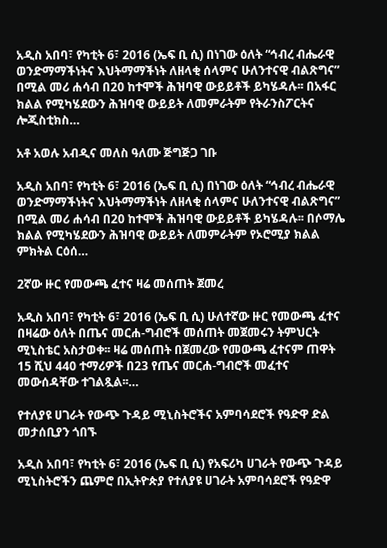አዲስ አበባ፣ የካቲት 6፣ 2016 (ኤፍ ቢ ሲ) በነገው ዕለት “ኅብረ ብሔራዊ ወንድማማችነትና እህትማማችነት ለዘላቂ ሰላምና ሁለንተናዊ ብልጽግና” በሚል መሪ ሐሳብ በ20 ከተሞች ሕዝባዊ ውይይቶች ይካሄዳሉ፡፡ በአፋር ክልል የሚካሄደውን ሕዝባዊ ውይይት ለመምራትም የትራንስፖርትና ሎጂስቲክስ…

አቶ አወሉ አብዲና መለስ ዓለሙ ጅግጅጋ ገቡ

አዲስ አበባ፣ የካቲት 6፣ 2016 (ኤፍ ቢ ሲ) በነገው ዕለት “ኅብረ ብሔራዊ ወንድማማችነትና እህትማማችነት ለዘላቂ ሰላምና ሁለንተናዊ ብልጽግና” በሚል መሪ ሐሳብ በ20 ከተሞች ሕዝባዊ ውይይቶች ይካሄዳሉ፡፡ በሶማሌ ክልል የሚካሄደውን ሕዝባዊ ውይይት ለመምራትም የኦሮሚያ ክልል ምክትል ርዕሰ…

2ኛው ዙር የመውጫ ፈተና ዛሬ መሰጠት ጀመረ

አዲስ አበባ፣ የካቲት 6፣ 2016 (ኤፍ ቢ ሲ) ሁለተኛው ዙር የመውጫ ፈተና በዛሬው ዕለት በጤና መርሐ-ግብሮች መሰጠት መጀመሩን ትምህርት ሚኒስቴር አስታወቀ፡፡ ዛሬ መሰጠት በጀመረው የመውጫ ፈተናም ጠዋት 15 ሺህ 440 ተማሪዎች በ23 የጤና መርሐ-ግብሮች መፈተና መውሰዳቸው ተገልጿል፡፡…

የተለያዩ ሀገራት የውጭ ጉዳይ ሚኒስትሮችና አምባሳደሮች የዓድዋ ድል መታሰቢያን ጎበኙ

አዲስ አበባ፣ የካቲት 6፣ 2016 (ኤፍ ቢ ሲ) የአፍሪካ ሀገራት የውጭ ጉዳይ ሚኒስትሮችን ጨምሮ በኢትዮጵያ የተለያዩ ሀገራት አምባሳደሮች የዓድዋ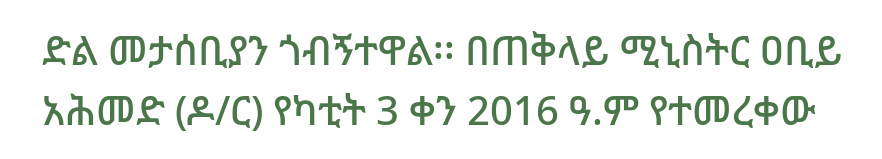ድል መታሰቢያን ጎብኝተዋል፡፡ በጠቅላይ ሚኒስትር ዐቢይ አሕመድ (ዶ/ር) የካቲት 3 ቀን 2016 ዓ.ም የተመረቀው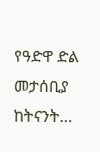የዓድዋ ድል መታሰቢያ ከትናንት…